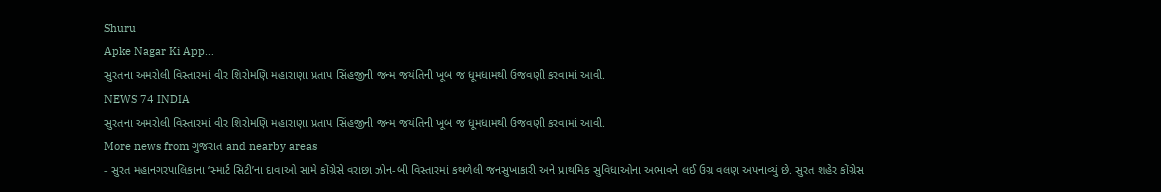Shuru
Apke Nagar Ki App…
સુરતના અમરોલી વિસ્તારમાં વીર શિરોમણિ મહારાણા પ્રતાપ સિંહજીની જન્મ જયંતિની ખૂબ જ ધૂમધામથી ઉજવણી કરવામાં આવી.
NEWS 74 INDIA
સુરતના અમરોલી વિસ્તારમાં વીર શિરોમણિ મહારાણા પ્રતાપ સિંહજીની જન્મ જયંતિની ખૂબ જ ધૂમધામથી ઉજવણી કરવામાં આવી.
More news from ગુજરાત and nearby areas
- સુરત મહાનગરપાલિકાના ‘સ્માર્ટ સિટી’ના દાવાઓ સામે કોંગ્રેસે વરાછા ઝોન-બી વિસ્તારમાં કથળેલી જનસુખાકારી અને પ્રાથમિક સુવિધાઓના અભાવને લઈ ઉગ્ર વલણ અપનાવ્યું છે. સુરત શહેર કોંગ્રેસ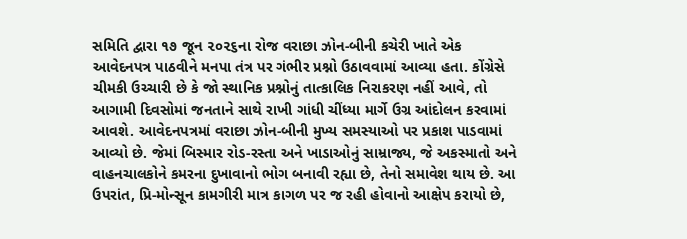સમિતિ દ્વારા ૧૭ જૂન ૨૦૨૬ના રોજ વરાછા ઝોન-બીની કચેરી ખાતે એક આવેદનપત્ર પાઠવીને મનપા તંત્ર પર ગંભીર પ્રશ્નો ઉઠાવવામાં આવ્યા હતા. કોંગ્રેસે ચીમકી ઉચ્ચારી છે કે જો સ્થાનિક પ્રશ્નોનું તાત્કાલિક નિરાકરણ નહીં આવે, તો આગામી દિવસોમાં જનતાને સાથે રાખી ગાંધી ચીંધ્યા માર્ગે ઉગ્ર આંદોલન કરવામાં આવશે. આવેદનપત્રમાં વરાછા ઝોન-બીની મુખ્ય સમસ્યાઓ પર પ્રકાશ પાડવામાં આવ્યો છે. જેમાં બિસ્માર રોડ-રસ્તા અને ખાડાઓનું સામ્રાજ્ય, જે અકસ્માતો અને વાહનચાલકોને કમરના દુખાવાનો ભોગ બનાવી રહ્યા છે, તેનો સમાવેશ થાય છે. આ ઉપરાંત, પ્રિ-મોન્સૂન કામગીરી માત્ર કાગળ પર જ રહી હોવાનો આક્ષેપ કરાયો છે,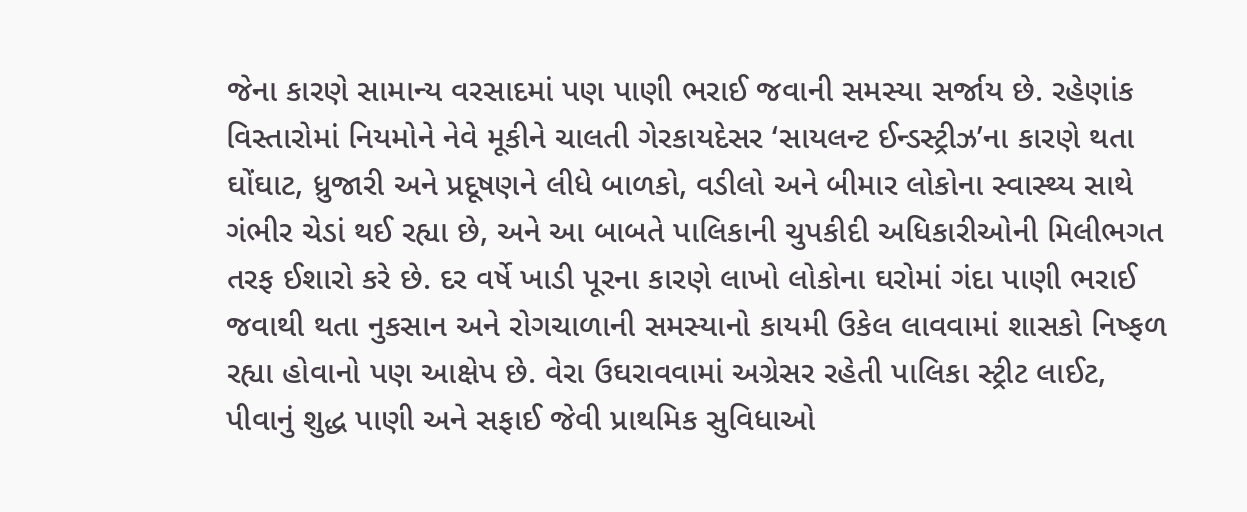જેના કારણે સામાન્ય વરસાદમાં પણ પાણી ભરાઈ જવાની સમસ્યા સર્જાય છે. રહેણાંક વિસ્તારોમાં નિયમોને નેવે મૂકીને ચાલતી ગેરકાયદેસર ‘સાયલન્ટ ઈન્ડસ્ટ્રીઝ’ના કારણે થતા ઘોંઘાટ, ધ્રુજારી અને પ્રદૂષણને લીધે બાળકો, વડીલો અને બીમાર લોકોના સ્વાસ્થ્ય સાથે ગંભીર ચેડાં થઈ રહ્યા છે, અને આ બાબતે પાલિકાની ચુપકીદી અધિકારીઓની મિલીભગત તરફ ઈશારો કરે છે. દર વર્ષે ખાડી પૂરના કારણે લાખો લોકોના ઘરોમાં ગંદા પાણી ભરાઈ જવાથી થતા નુકસાન અને રોગચાળાની સમસ્યાનો કાયમી ઉકેલ લાવવામાં શાસકો નિષ્ફળ રહ્યા હોવાનો પણ આક્ષેપ છે. વેરા ઉઘરાવવામાં અગ્રેસર રહેતી પાલિકા સ્ટ્રીટ લાઈટ, પીવાનું શુદ્ધ પાણી અને સફાઈ જેવી પ્રાથમિક સુવિધાઓ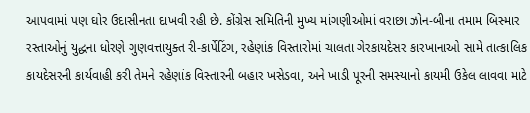આપવામાં પણ ઘોર ઉદાસીનતા દાખવી રહી છે. કોંગ્રેસ સમિતિની મુખ્ય માંગણીઓમાં વરાછા ઝોન-બીના તમામ બિસ્માર રસ્તાઓનું યુદ્ધના ધોરણે ગુણવત્તાયુક્ત રી-કાર્પેટિંગ, રહેણાંક વિસ્તારોમાં ચાલતા ગેરકાયદેસર કારખાનાઓ સામે તાત્કાલિક કાયદેસરની કાર્યવાહી કરી તેમને રહેણાંક વિસ્તારની બહાર ખસેડવા, અને ખાડી પૂરની સમસ્યાનો કાયમી ઉકેલ લાવવા માટે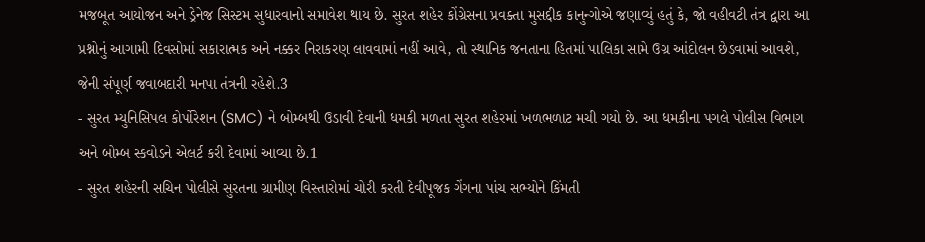મજબૂત આયોજન અને ડ્રેનેજ સિસ્ટમ સુધારવાનો સમાવેશ થાય છે. સુરત શહેર કોંગ્રેસના પ્રવક્તા મુસદ્દીક કાનુન્ગોએ જણાવ્યું હતું કે, જો વહીવટી તંત્ર દ્વારા આ પ્રશ્નોનું આગામી દિવસોમાં સકારાત્મક અને નક્કર નિરાકરણ લાવવામાં નહીં આવે, તો સ્થાનિક જનતાના હિતમાં પાલિકા સામે ઉગ્ર આંદોલન છેડવામાં આવશે, જેની સંપૂર્ણ જવાબદારી મનપા તંત્રની રહેશે.3
- સુરત મ્યુનિસિપલ કોર્પોરેશન (SMC) ને બોમ્બથી ઉડાવી દેવાની ધમકી મળતા સુરત શહેરમાં ખળભળાટ મચી ગયો છે. આ ધમકીના પગલે પોલીસ વિભાગ અને બોમ્બ સ્કવોડને એલર્ટ કરી દેવામાં આવ્યા છે.1
- સુરત શહેરની સચિન પોલીસે સુરતના ગ્રામીણ વિસ્તારોમાં ચોરી કરતી દેવીપૂજક ગેંગના પાંચ સભ્યોને કિંમતી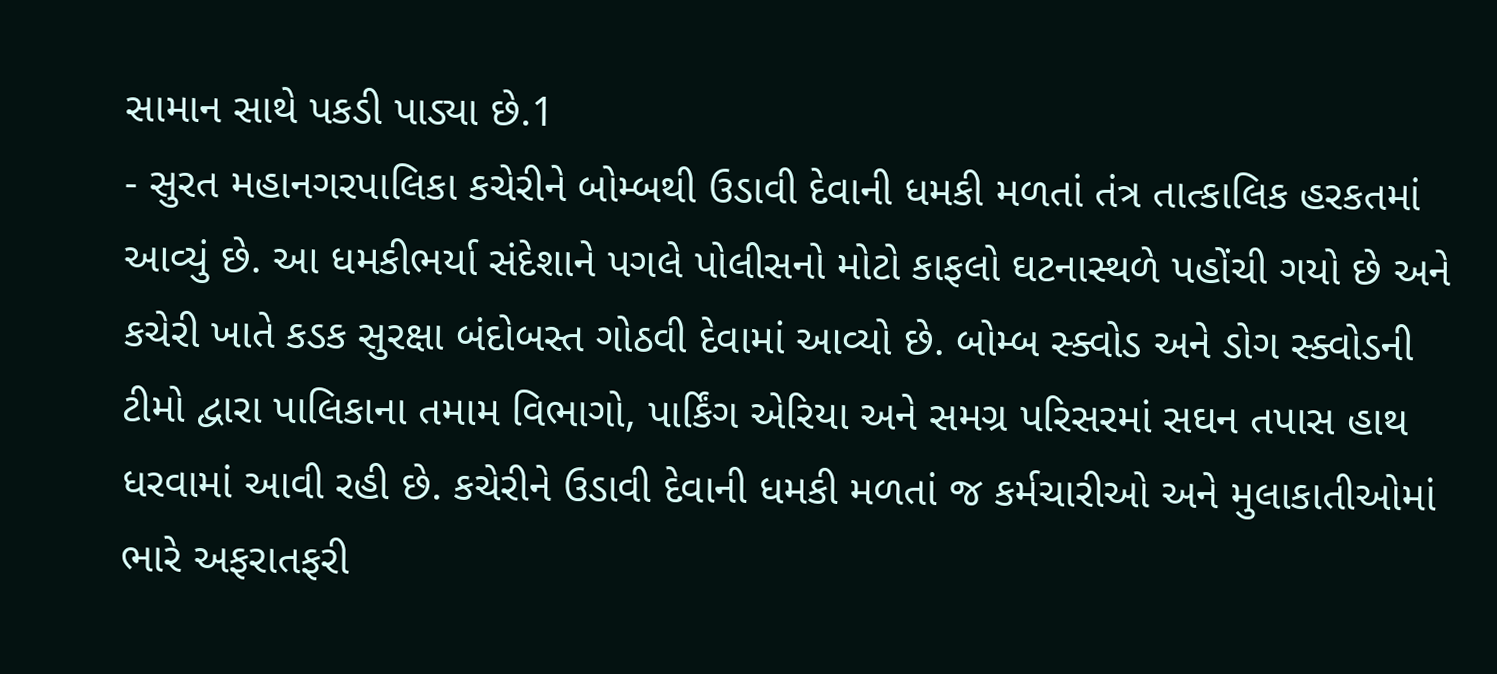સામાન સાથે પકડી પાડ્યા છે.1
- સુરત મહાનગરપાલિકા કચેરીને બોમ્બથી ઉડાવી દેવાની ધમકી મળતાં તંત્ર તાત્કાલિક હરકતમાં આવ્યું છે. આ ધમકીભર્યા સંદેશાને પગલે પોલીસનો મોટો કાફલો ઘટનાસ્થળે પહોંચી ગયો છે અને કચેરી ખાતે કડક સુરક્ષા બંદોબસ્ત ગોઠવી દેવામાં આવ્યો છે. બોમ્બ સ્ક્વોડ અને ડોગ સ્ક્વોડની ટીમો દ્વારા પાલિકાના તમામ વિભાગો, પાર્કિંગ એરિયા અને સમગ્ર પરિસરમાં સઘન તપાસ હાથ ધરવામાં આવી રહી છે. કચેરીને ઉડાવી દેવાની ધમકી મળતાં જ કર્મચારીઓ અને મુલાકાતીઓમાં ભારે અફરાતફરી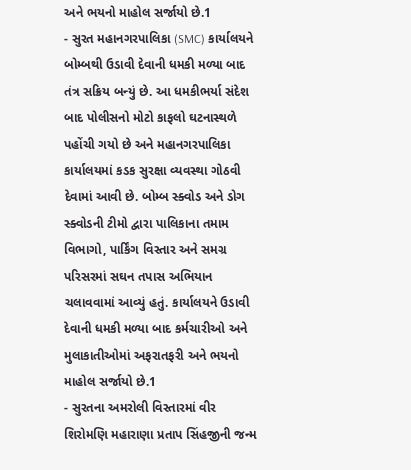અને ભયનો માહોલ સર્જાયો છે.1
- સુરત મહાનગરપાલિકા (SMC) કાર્યાલયને બોમ્બથી ઉડાવી દેવાની ધમકી મળ્યા બાદ તંત્ર સક્રિય બન્યું છે. આ ધમકીભર્યા સંદેશ બાદ પોલીસનો મોટો કાફલો ઘટનાસ્થળે પહોંચી ગયો છે અને મહાનગરપાલિકા કાર્યાલયમાં કડક સુરક્ષા વ્યવસ્થા ગોઠવી દેવામાં આવી છે. બોમ્બ સ્ક્વોડ અને ડોગ સ્ક્વોડની ટીમો દ્વારા પાલિકાના તમામ વિભાગો, પાર્કિંગ વિસ્તાર અને સમગ્ર પરિસરમાં સઘન તપાસ અભિયાન ચલાવવામાં આવ્યું હતું. કાર્યાલયને ઉડાવી દેવાની ધમકી મળ્યા બાદ કર્મચારીઓ અને મુલાકાતીઓમાં અફરાતફરી અને ભયનો માહોલ સર્જાયો છે.1
- સુરતના અમરોલી વિસ્તારમાં વીર શિરોમણિ મહારાણા પ્રતાપ સિંહજીની જન્મ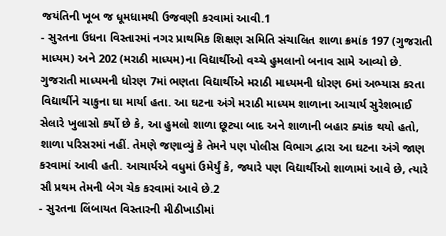જયંતિની ખૂબ જ ધૂમધામથી ઉજવણી કરવામાં આવી.1
- સુરતના ઉધના વિસ્તારમાં નગર પ્રાથમિક શિક્ષણ સમિતિ સંચાલિત શાળા ક્રમાંક 197 (ગુજરાતી માધ્યમ) અને 202 (મરાઠી માધ્યમ)ના વિદ્યાર્થીઓ વચ્ચે હુમલાનો બનાવ સામે આવ્યો છે. ગુજરાતી માધ્યમની ધોરણ 7માં ભણતા વિદ્યાર્થીએ મરાઠી માધ્યમની ધોરણ 6માં અભ્યાસ કરતા વિદ્યાર્થીને ચાકુના ઘા માર્યા હતા. આ ઘટના અંગે મરાઠી માધ્યમ શાળાના આચાર્ય સુરેશભાઈ સેલારે ખુલાસો કર્યો છે કે, આ હુમલો શાળા છૂટ્યા બાદ અને શાળાની બહાર ક્યાંક થયો હતો, શાળા પરિસરમાં નહીં. તેમણે જણાવ્યું કે તેમને પણ પોલીસ વિભાગ દ્વારા આ ઘટના અંગે જાણ કરવામાં આવી હતી. આચાર્યએ વધુમાં ઉમેર્યું કે, જ્યારે પણ વિદ્યાર્થીઓ શાળામાં આવે છે, ત્યારે સૌ પ્રથમ તેમની બેગ ચેક કરવામાં આવે છે.2
- સુરતના લિંબાયત વિસ્તારની મીઠીખાડીમાં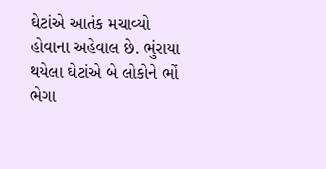ઘેટાંએ આતંક મચાવ્યો હોવાના અહેવાલ છે. ભુંરાયા થયેલા ઘેટાંએ બે લોકોને ભોં ભેગા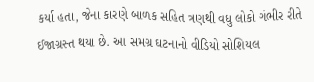કર્યા હતા, જેના કારણે બાળક સહિત ત્રણથી વધુ લોકો ગંભીર રીતે ઈજાગ્રસ્ત થયા છે. આ સમગ્ર ઘટનાનો વીડિયો સોશિયલ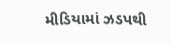મીડિયામાં ઝડપથી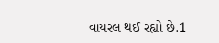વાયરલ થઈ રહ્યો છે.1